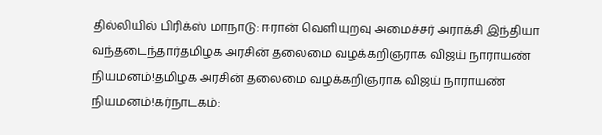தில்லியில் பிரிக்ஸ் மாநாடு: ஈரான் வெளியுறவு அமைச்சர் அராக்சி இந்தியா வந்தடைந்தார்தமிழக அரசின் தலைமை வழக்கறிஞராக விஜய் நாராயண் நியமனம்!தமிழக அரசின் தலைமை வழக்கறிஞராக விஜய் நாராயண் நியமனம்!கர்நாடகம்: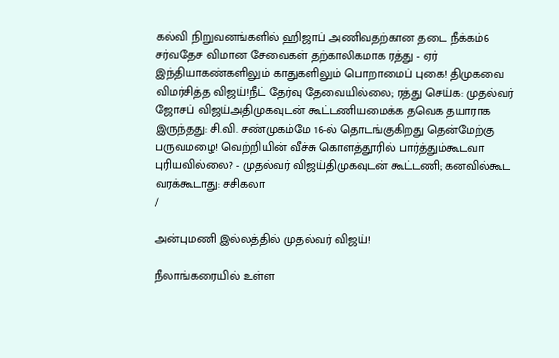கல்வி நிறுவனங்களில் ஹிஜாப் அணிவதற்கான தடை நீக்கம்6 சர்வதேச விமான சேவைகள் தற்காலிகமாக ரத்து - ஏர் இந்தியாகண்களிலும் காதுகளிலும் பொறாமைப் புகை! திமுகவை விமர்சித்த விஜய்!நீட் தேர்வு தேவையில்லை; ரத்து செய்க: முதல்வர் ஜோசப் விஜய்அதிமுகவுடன் கூட்டணியமைக்க தவெக தயாராக இருந்தது: சி.வி. சண்முகம்மே 16-ல் தொடங்குகிறது தென்மேற்கு பருவமழை! வெற்றியின் வீச்சு கொளத்தூரில் பார்த்தும்கூடவா புரியவில்லை? - முதல்வர் விஜய்திமுகவுடன் கூட்டணி; கனவில்கூட வரக்கூடாது: சசிகலா
/

அன்புமணி இல்லத்தில் முதல்வர் விஜய்!

நீலாங்கரையில் உள்ள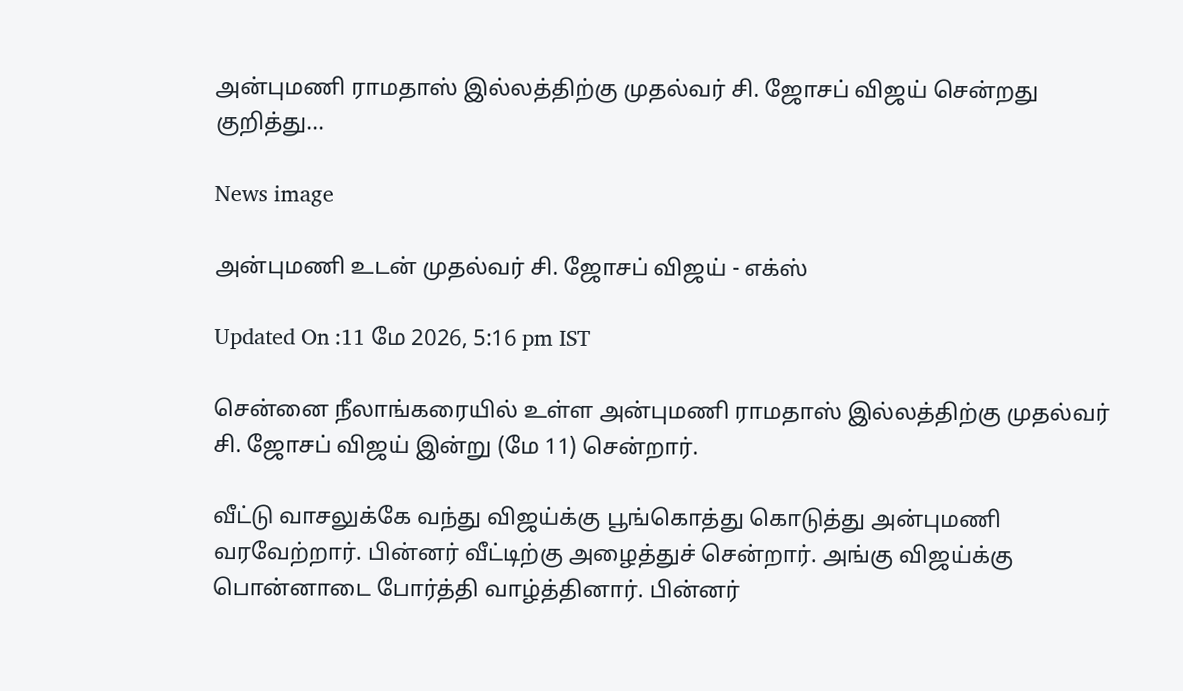அன்புமணி ராமதாஸ் இல்லத்திற்கு முதல்வர் சி. ஜோசப் விஜய் சென்றது குறித்து...

News image

அன்புமணி உடன் முதல்வர் சி. ஜோசப் விஜய் - எக்ஸ்

Updated On :11 மே 2026, 5:16 pm IST

சென்னை நீலாங்கரையில் உள்ள அன்புமணி ராமதாஸ் இல்லத்திற்கு முதல்வர் சி. ஜோசப் விஜய் இன்று (மே 11) சென்றார்.

வீட்டு வாசலுக்கே வந்து விஜய்க்கு பூங்கொத்து கொடுத்து அன்புமணி வரவேற்றார். பின்னர் வீட்டிற்கு அழைத்துச் சென்றார். அங்கு விஜய்க்கு பொன்னாடை போர்த்தி வாழ்த்தினார். பின்னர்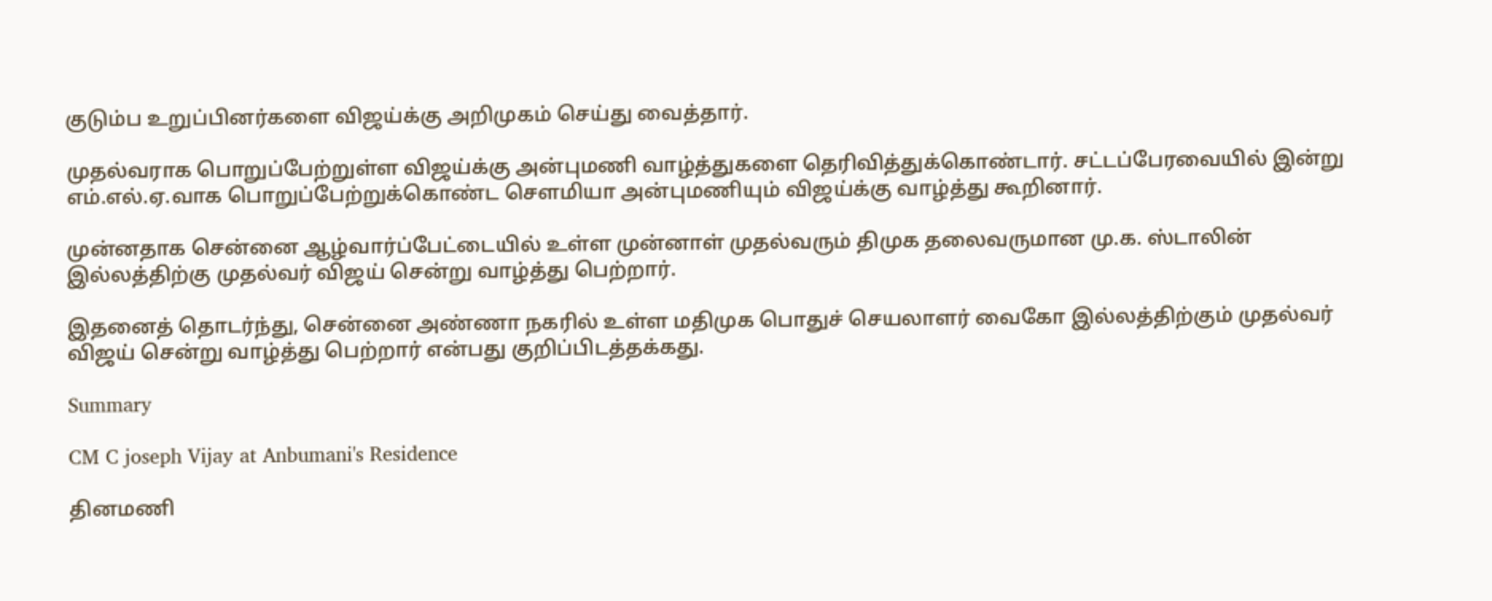குடும்ப உறுப்பினர்களை விஜய்க்கு அறிமுகம் செய்து வைத்தார்.

முதல்வராக பொறுப்பேற்றுள்ள விஜய்க்கு அன்புமணி வாழ்த்துகளை தெரிவித்துக்கொண்டார். சட்டப்பேரவையில் இன்று எம்.எல்.ஏ.வாக பொறுப்பேற்றுக்கொண்ட செளமியா அன்புமணியும் விஜய்க்கு வாழ்த்து கூறினார்.

முன்னதாக சென்னை ஆழ்வார்ப்பேட்டையில் உள்ள முன்னாள் முதல்வரும் திமுக தலைவருமான மு.க. ஸ்டாலின் இல்லத்திற்கு முதல்வர் விஜய் சென்று வாழ்த்து பெற்றார்.

இதனைத் தொடர்ந்து, சென்னை அண்ணா நகரில் உள்ள மதிமுக பொதுச் செயலாளர் வைகோ இல்லத்திற்கும் முதல்வர் விஜய் சென்று வாழ்த்து பெற்றார் என்பது குறிப்பிடத்தக்கது.

Summary

CM C joseph Vijay at Anbumani's Residence

தினமணி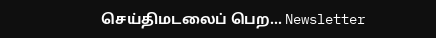செய்திமடலைப் பெற... Newsletter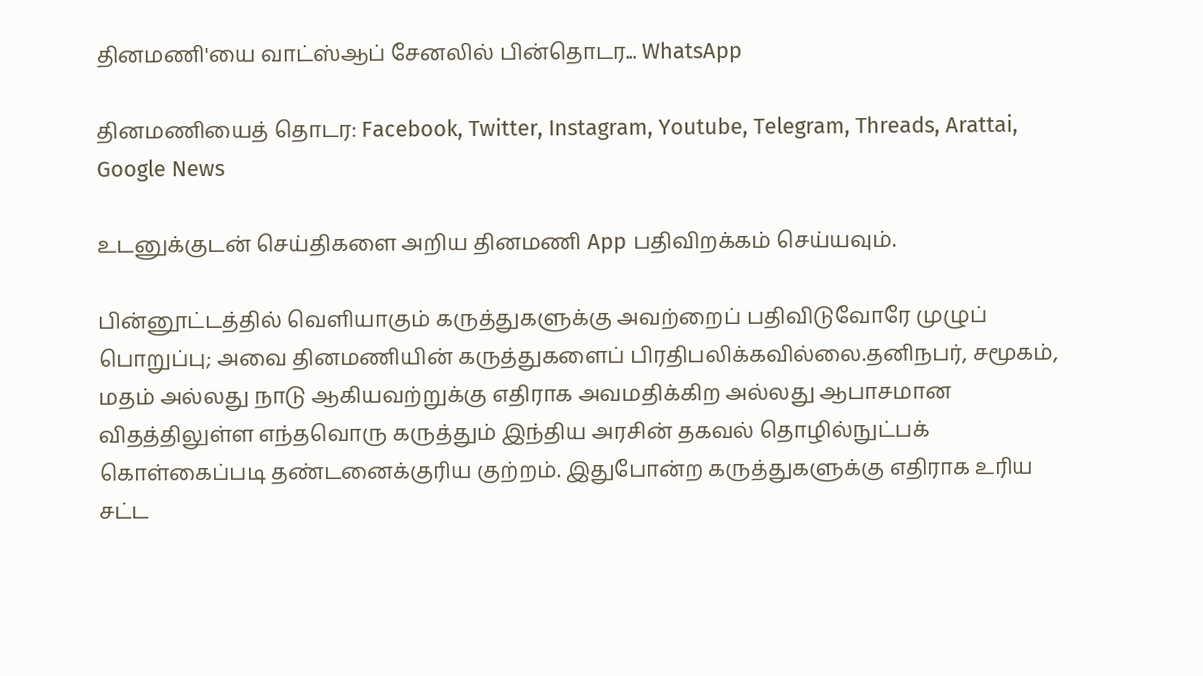தினமணி'யை வாட்ஸ்ஆப் சேனலில் பின்தொடர... WhatsApp

தினமணியைத் தொடர: Facebook, Twitter, Instagram, Youtube, Telegram, Threads, Arattai, Google News

உடனுக்குடன் செய்திகளை அறிய தினமணி App பதிவிறக்கம் செய்யவும்.

பின்னூட்டத்தில் வெளியாகும் கருத்துகளுக்கு அவற்றைப் பதிவிடுவோரே முழுப் பொறுப்பு; அவை தினமணியின் கருத்துகளைப் பிரதிபலிக்கவில்லை.தனிநபர், சமூகம், மதம் அல்லது நாடு ஆகியவற்றுக்கு எதிராக அவமதிக்கிற அல்லது ஆபாசமான விதத்திலுள்ள எந்தவொரு கருத்தும் இந்திய அரசின் தகவல் தொழில்நுட்பக் கொள்கைப்படி தண்டனைக்குரிய குற்றம். இதுபோன்ற கருத்துகளுக்கு எதிராக உரிய சட்ட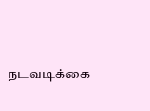நடவடிக்கை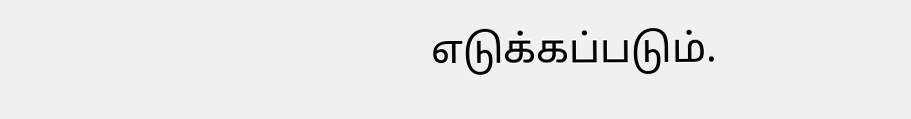எடுக்கப்படும்.